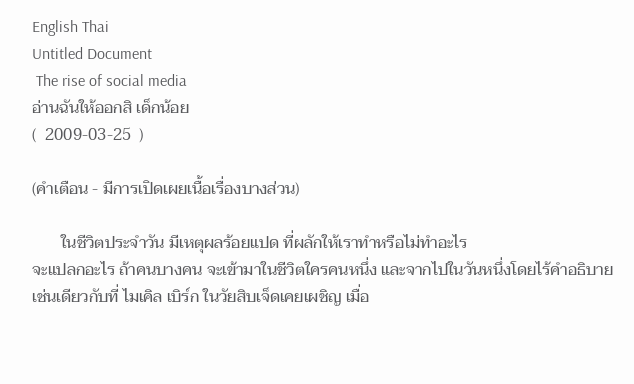English Thai
Untitled Document
 The rise of social media
อ่านฉันให้ออกสิ เด็กน้อย
(  2009-03-25  )

(คำเตือน - มีการเปิดเผยเนื้อเรื่องบางส่วน)

       ในชีวิตประจำวัน มีเหตุผลร้อยแปด ที่ผลักให้เราทำหรือไม่ทำอะไร
จะแปลกอะไร ถ้าคนบางคน จะเข้ามาในชีวิตใครคนหนึ่ง และจากไปในวันหนึ่งโดยไร้คำอธิบาย
เช่นเดียวกับที่ ไมเคิล เบิร์ก ในวัยสิบเจ็ดเคยเผชิญ เมื่อ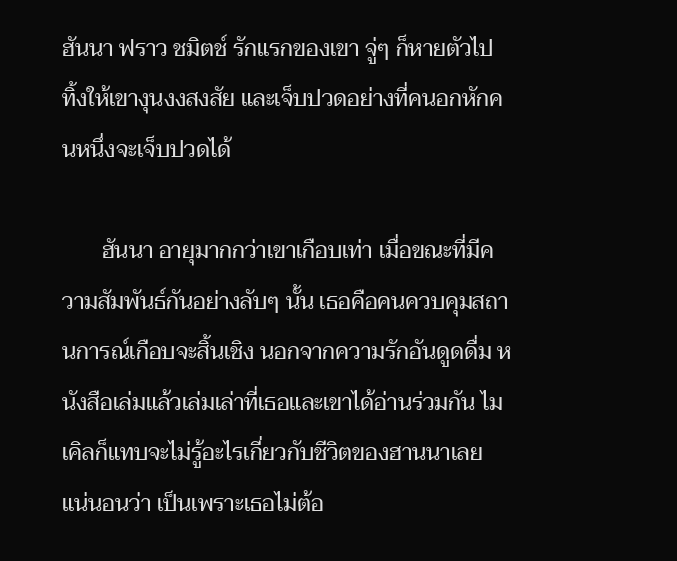ฮันนา ฟราว ชมิตช์ รักแรกของเขา จู่ๆ ก็หายตัวไป ทิ้งให้เขางุนงงสงสัย และเจ็บปวดอย่างที่คนอกหักคนหนึ่งจะเจ็บปวดได้

       ฮันนา อายุมากกว่าเขาเกือบเท่า เมื่อขณะที่มีความสัมพันธ์กันอย่างลับๆ นั้น เธอคือคนควบคุมสถานการณ์เกือบจะสิ้นเชิง นอกจากความรักอันดูดดื่ม หนังสือเล่มแล้วเล่มเล่าที่เธอและเขาได้อ่านร่วมกัน ไมเคิลก็แทบจะไม่รู้อะไรเกี่ยวกับชีวิตของฮานนาเลย แน่นอนว่า เป็นเพราะเธอไม่ต้อ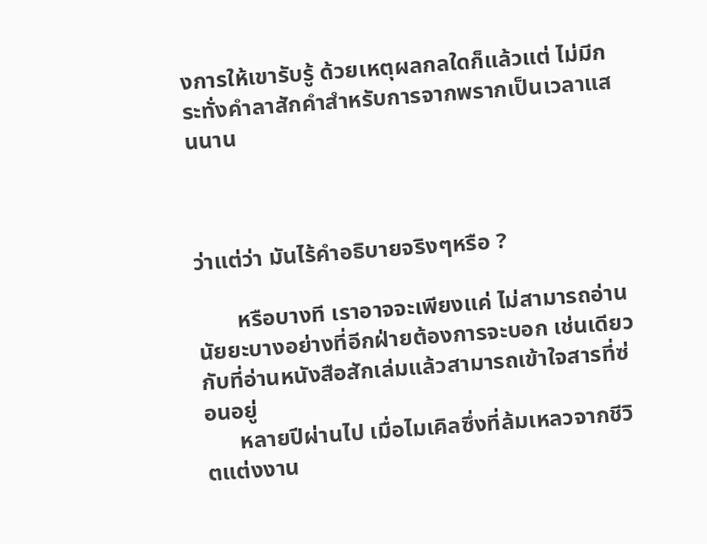งการให้เขารับรู้ ด้วยเหตุผลกลใดก็แล้วแต่ ไม่มีกระทั่งคำลาสักคำสำหรับการจากพรากเป็นเวลาแสนนาน



ว่าแต่ว่า มันไร้คำอธิบายจริงๆหรือ ?

       หรือบางที เราอาจจะเพียงแค่ ไม่สามารถอ่านนัยยะบางอย่างที่อีกฝ่ายต้องการจะบอก เช่นเดียวกับที่อ่านหนังสือสักเล่มแล้วสามารถเข้าใจสารที่ซ่อนอยู่
      หลายปีผ่านไป เมื่อไมเคิลซึ่งที่ล้มเหลวจากชีวิตแต่งงาน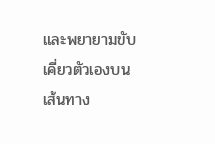และพยายามขับเคี่ยวตัวเองบนเส้นทาง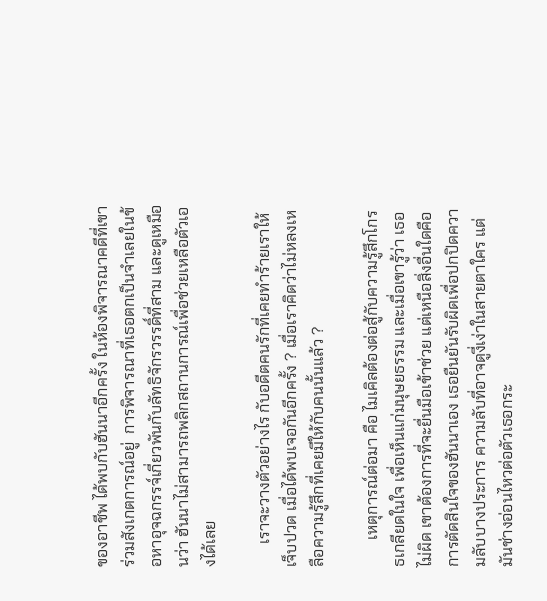ของอาชีพ ได้พบกับฮันนาอีกครั้ง ในห้องพิจารณาคดีที่เขาร่วมสังเกตการณ์อยู่  การพิจารณาที่เธอตกเป็นจำเลยในข้อหาอุจฉกรรจ์เกี่ยวพันกับลัทธิจักรวรรดิ์ที่สาม และดูเหมือนว่า ฮันนาไม่สามารถพลิกสถานการณ์เพื่อช่วยเหลือตัวเองได้เลย

      เราจะวางตัวอย่างไร กับอดีตคนรักที่เคยทำร้ายเราให้เจ็บปวด เมื่อได้พบเจอกันอีกครั้ง ? เมื่อเราคิดว่าไม่หลงเหลือความรู้สึกที่เคยมีให้กับคนนั้นแล้ว ?

       เหตุการณ์ต่อมา คือ ไมเคิลต้องต่อสู้กับความรู้สึกโกรธเกลียดในใจ เพื่อเห็นแก่มนุษยธรรม และเมื่อเขารู้ว่า เธอไม่ผิด เขาต้องการที่จะยื่นมือเข้าช่วย แต่เหนือสิ่งอื่นใดคือการตัดสินใจของฮันนาเอง เธอยืนยันรับผิดเพื่อปกปิดความลับบางประการ ความลับที่อาจดูงี่เง่าในสายตาใคร แต่มันช่างอ่อนไหวต่อตัวเธอกระ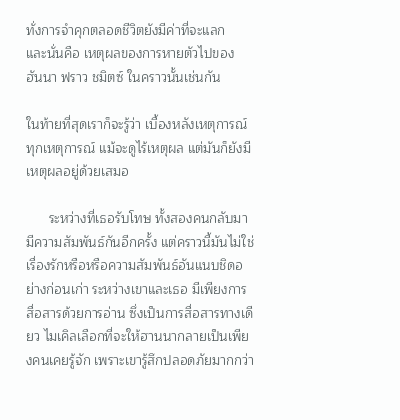ทั่งการจำคุกตลอดชีวิตยังมีค่าที่จะแลก
และนั่นคือ เหตุผลของการหายตัวไปของ ฮันนา ฟราว ชมิตซ์ ในคราวนั้นเช่นกัน

ในท้ายที่สุดเราก็จะรู้ว่า เบื้องหลังเหตุการณ์ทุกเหตุการณ์ แม้จะดูไร้เหตุผล แต่มันก็ยังมีเหตุผลอยู่ด้วยเสมอ

      ระหว่างที่เธอรับโทษ ทั้งสองคนกลับมามีความสัมพันธ์กันอีกครั้ง แต่คราวนี้มันไม่ใช่เรื่องรักหรือหรือความสัมพันธ์อันแนบชิดอย่างก่อนเก่า ระหว่างเขาและเธอ มีเพียงการสื่อสารด้วยการอ่าน ซึ่งเป็นการสื่อสารทางเดียว ไมเคิลเลือกที่จะให้ฮานนากลายเป็นเพียงคนเคยรู้จัก เพราะเขารู้สึกปลอดภัยมากกว่า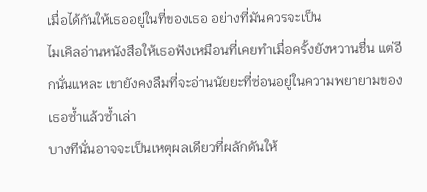เมื่อได้กันให้เธออยู่ในที่ของเธอ อย่างที่มันควรจะเป็น
ไมเคิลอ่านหนังสือให้เธอฟังเหมือนที่เคยทำเมื่อครั้งยังหวานชื่น แต่อีกนั่นแหละ เขายังคงลืมที่จะอ่านนัยยะที่ซ่อนอยู่ในความพยายามของเธอซ้ำแล้วซ้ำเล่า
บางทีนั่นอาจจะเป็นเหตุผลเดียวที่ผลักดันให้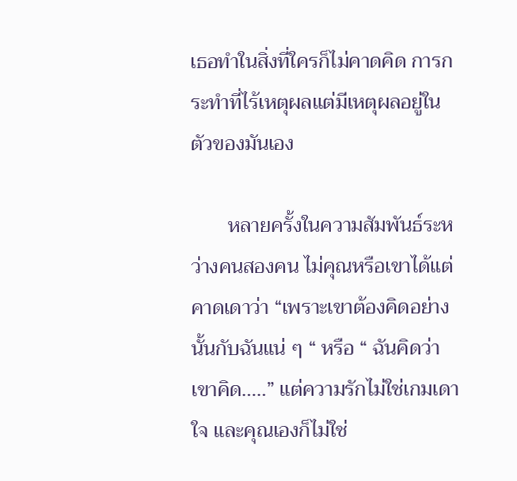เธอทำในสิ่งที่ใครก็ไม่คาดคิด การกระทำที่ไร้เหตุผลแต่มีเหตุผลอยู่ในตัวของมันเอง

       หลายครั้งในความสัมพันธ์ระหว่างคนสองคน ไม่คุณหรือเขาได้แต่คาดเดาว่า “เพราะเขาต้องคิดอย่างนั้นกับฉันแน่ ๆ “ หรือ “ ฉันคิดว่าเขาคิด.....” แต่ความรักไม่ใช่เกมเดาใจ และคุณเองก็ไม่ใช่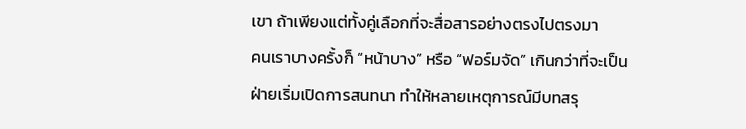เขา ถ้าเพียงแต่ทั้งคู่เลือกที่จะสื่อสารอย่างตรงไปตรงมา
คนเราบางครั้งก็ “หน้าบาง” หรือ “ฟอร์มจัด” เกินกว่าที่จะเป็นฝ่ายเริ่มเปิดการสนทนา ทำให้หลายเหตุการณ์มีบทสรุ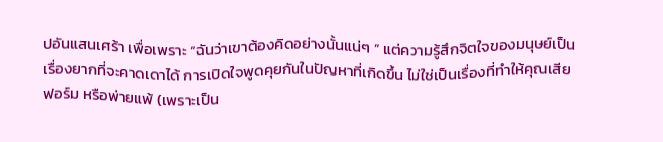ปอันแสนเศร้า เพื่อเพราะ “ฉันว่าเขาต้องคิดอย่างนั้นแน่ๆ ” แต่ความรู้สึกจิตใจของมนุษย์เป็นเรื่องยากที่จะคาดเดาได้ การเปิดใจพูดคุยกันในปัญหาที่เกิดขึ้น ไม่ใช่เป็นเรื่องที่ทำให้คุณเสียฟอร์ม หรือพ่ายแพ้ (เพราะเป็น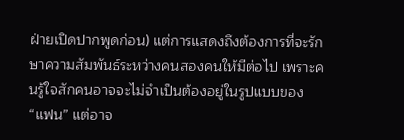ฝ่ายเปิดปากพูดก่อน) แต่การแสดงถึงต้องการที่จะรักษาความสัมพันธ์ระหว่างคนสองคนให้มีต่อไป เพราะคนรู้ใจสักคนอาจจะไม่จำเป็นต้องอยู่ในรูปแบบของ “แฟน” แต่อาจ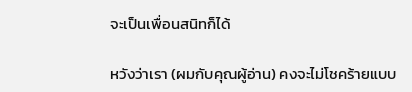จะเป็นเพื่อนสนิทก็ได้

หวังว่าเรา (ผมกับคุณผู้อ่าน) คงจะไม่โชคร้ายแบบ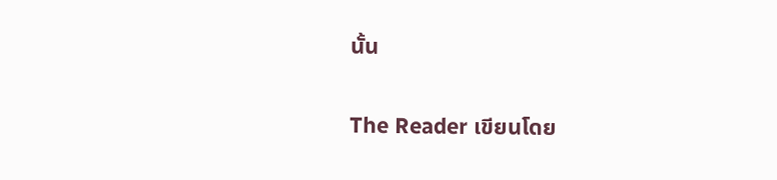นั้น

The Reader เขียนโดย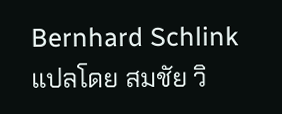Bernhard Schlink แปลโดย สมชัย วิ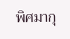พิศมากุ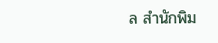ล สำนักพิม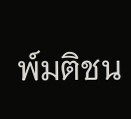พ์มติชน